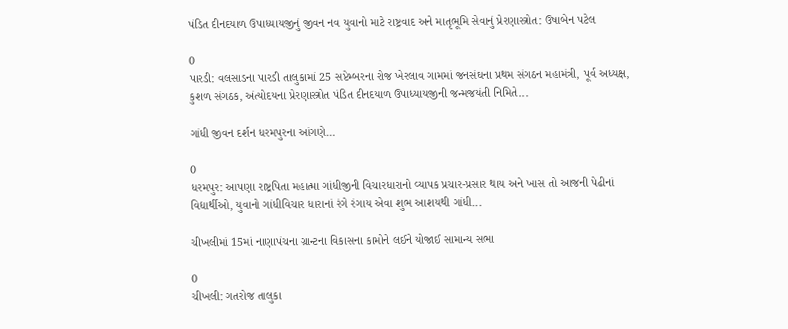પંડિત દીનદયાળ ઉપાધ્યાયજીનું જીવન નવ યુવાનો માટે રાષ્ટ્રવાદ અને માતૃભૂમિ સેવાનું પ્રેરણાસ્ત્રોત: ઉષાબેન પટેલ

0
પારડી: વલસાડના પારડી તાલુકામાં 25 સપ્ટેમ્બરના રોજ ખેરલાવ ગામમાં જનસંઘના પ્રથમ સંગઠન મહામંત્રી, પૂર્વ અધ્યક્ષ, કુશળ સંગઠક, અંત્યોદયના પ્રેરણાસ્ત્રોત પંડિત દીનદયાળ ઉપાધ્યાયજીની જન્મજયંતી નિમિતે...

ગાંધી જીવન દર્શન ધરમપુરના આંગણે…

0
ધરમપુર: આપણા રાષ્ટ્રપિતા મહાત્મા ગાંધીજીની વિચારધારાનો વ્યાપક પ્રચાર-પ્રસાર થાય અને ખાસ તો આજની પેઢીનાં વિદ્યાર્થીઓ, યુવાનો ગાંધીવિચાર ધારાનાં રંગે રંગાય એવા શુભ આશયથી ગાંધી...

ચીખલીમાં 15માં નાણાપંચના ગ્રાન્ટના વિકાસના કામોને લઈને યોજાઈ સામાન્ય સભા

0
ચીખલી: ગતરોજ તાલુકા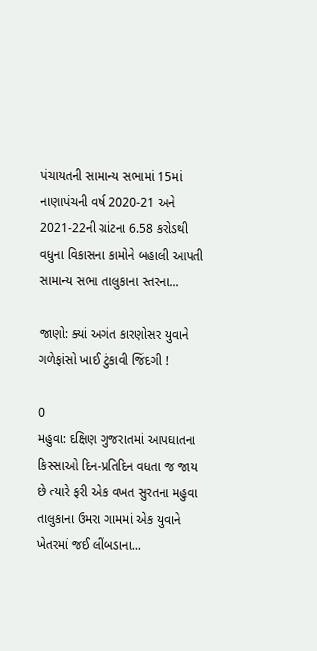પંચાયતની સામાન્ય સભામાં 15માં નાણાપંચની વર્ષ 2020-21 અને 2021-22ની ગ્રાંટના 6.58 કરોડથી વધુના વિકાસના કામોને બહાલી આપતી સામાન્ય સભા તાલુકાના સ્તરના...

જાણો: ક્યાં અગંત કારણોસર યુવાને ગળેફાંસો ખાઈ ટુંકાવી જિંદગી !

0
મહુવા: દક્ષિણ ગુજરાતમાં આપઘાતના કિસ્સાઓ દિન-પ્રતિદિન વધતા જ જાય છે ત્યારે ફરી એક વખત સુરતના મહુવા તાલુકાના ઉમરા ગામમાં એક યુવાને ખેતરમાં જઈ લીંબડાના...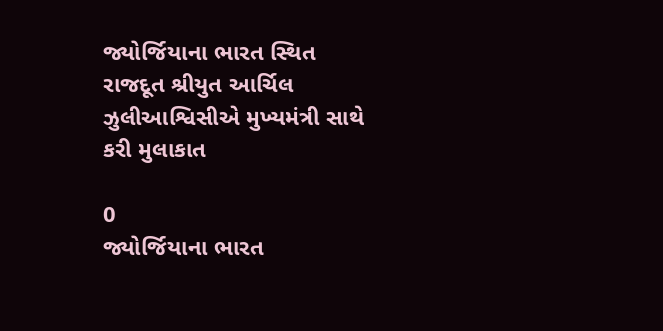જ્યોર્જિયાના ભારત સ્થિત રાજદૂત શ્રીયુત આર્ચિલ ઝુલીઆશ્વિસીએ મુખ્યમંત્રી સાથે કરી મુલાકાત

0
જ્યોર્જિયાના ભારત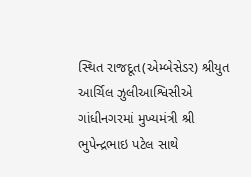સ્થિત રાજદૂત(એમ્બેસેડર) શ્રીયુત આર્ચિલ ઝુલીઆશ્વિસીએ ગાંધીનગરમાં મુખ્યમંત્રી શ્રી ભુપેન્દ્રભાઇ પટેલ સાથે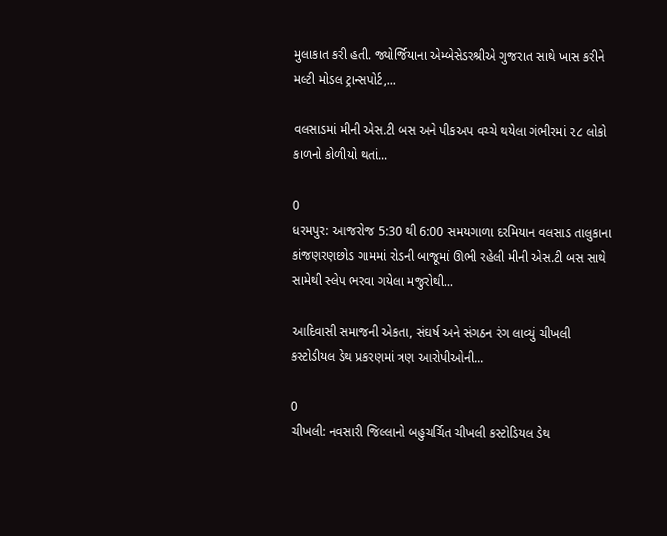મુલાકાત કરી હતી. જ્યોર્જિયાના એમ્બેસેડરશ્રીએ ગુજરાત સાથે ખાસ કરીને મલ્ટી મોડલ ટ્રાન્સપોર્ટ,...

વલસાડમાં મીની એસ.ટી બસ અને પીકઅપ વચ્ચે થયેલા ગંભીરમાં ૨૮ લોકો કાળનો કોળીયો થતાં...

0
ધરમપુર: આજરોજ 5:30 થી 6:00 સમયગાળા દરમિયાન વલસાડ તાલુકાના કાંજણરણછોડ ગામમાં રોડની બાજૂમાં ઊભી રહેલી મીની એસ.ટી બસ સાથે સામેથી સ્લેપ ભરવા ગયેલા મજુરોથી...

આદિવાસી સમાજની એકતા, સંઘર્ષ અને સંગઠન રંગ લાવ્યું ચીખલી કસ્ટોડીયલ ડેથ પ્રકરણમાં ત્રણ આરોપીઓની...

0
ચીખલી: નવસારી જિલ્લાનો બહુચર્ચિત ચીખલી કસ્ટોડિયલ ડેથ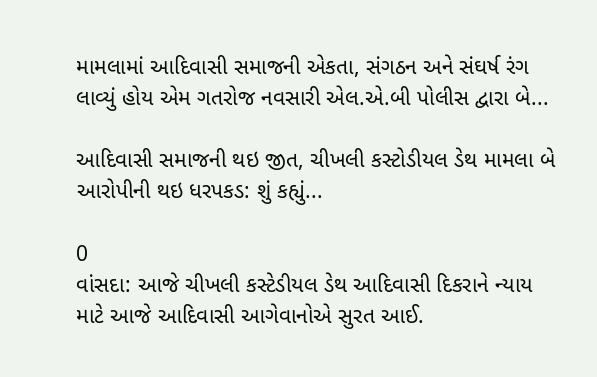મામલામાં આદિવાસી સમાજની એકતા, સંગઠન અને સંઘર્ષ રંગ લાવ્યું હોય એમ ગતરોજ નવસારી એલ.એ.બી પોલીસ દ્વારા બે...

આદિવાસી સમાજની થઇ જીત, ચીખલી કસ્ટોડીયલ ડેથ મામલા બે આરોપીની થઇ ધરપકડ: શું કહ્યું...

0
વાંસદા: આજે ચીખલી કસ્ટેડીયલ ડેથ આદિવાસી દિકરાને ન્યાય માટે આજે આદિવાસી આગેવાનોએ સુરત આઈ.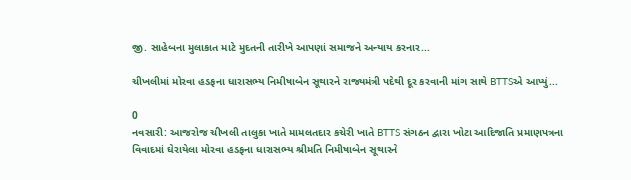જી. સાહેબના મુલાકાત માટે મુદતની તારીખે આપણાં સમાજને અન્યાય કરનાર...

ચીખલીમાં મોરવા હડફના ધારાસભ્ય નિમીષાબેન સૂથારને રાજ્યમંત્રી પદેથી દૂર કરવાની માંગ સાથે BTTSએ આપ્યું...

0
નવસારી: આજરોજ ચીખલી તાલુકા ખાતે મામલતદાર કચેરી ખાતે BTTS સંગઠન દ્વારા ખોટા આદિજાતિ પ્રમાણપત્રના વિવાદમાં ઘેરાયેલા મોરવા હડફના ધારાસભ્ય શ્રીમતિ નિમીષાબેન સૂથારને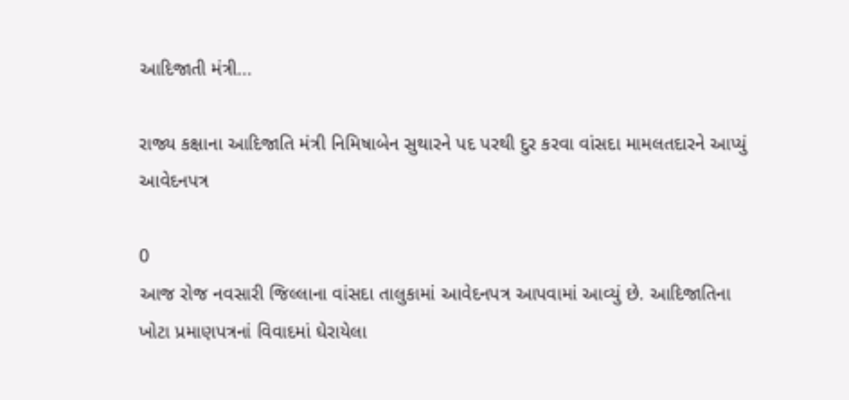આદિજાતી મંત્રી...

રાજ્ય કક્ષાના આદિજાતિ મંત્રી નિમિષાબેન સુથારને પદ પરથી દુર કરવા વાંસદા મામલતદારને આપ્યું આવેદનપત્ર

0
આજ રોજ નવસારી જિલ્લાના વાંસદા તાલુકામાં આવેદનપત્ર આપવામાં આવ્યું છે. આદિજાતિના ખોટા પ્રમાણપત્રનાં વિવાદમાં ઘેરાયેલા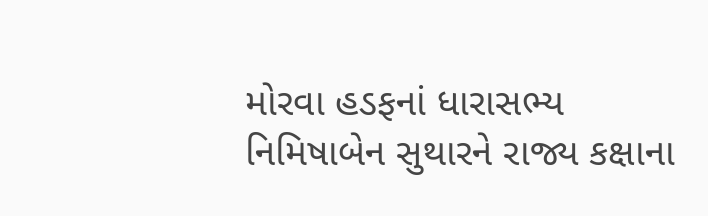મોરવા હડફનાં ધારાસભ્ય નિમિષાબેન સુથારને રાજ્ય કક્ષાના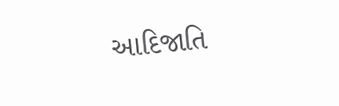આદિજાતિ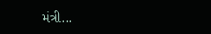મંત્રી...